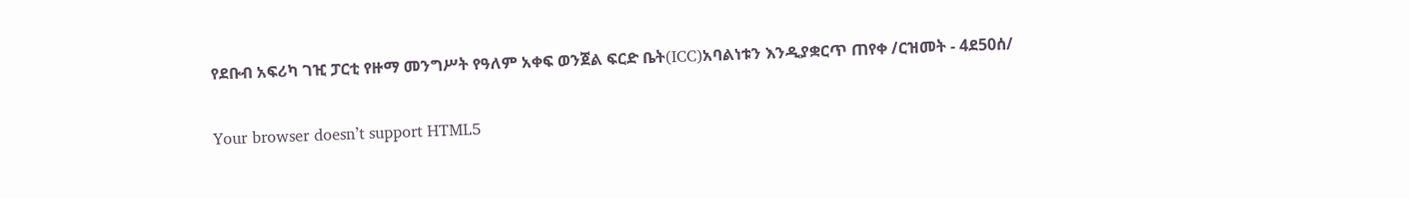የደቡብ አፍሪካ ገዢ ፓርቲ የዙማ መንግሥት የዓለም አቀፍ ወንጀል ፍርድ ቤት(ICC)አባልነቱን እንዲያቋርጥ ጠየቀ /ርዝመት - 4ደ50ሰ/

Your browser doesn’t support HTML5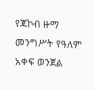የጃኮብ ዙማ መንግሥት የዓለም አቀፍ ወንጀል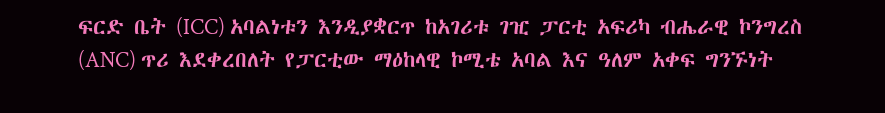ፍርድ ቤት (ICC) አባልነቱን እንዲያቋርጥ ከአገሪቱ ገዢ ፓርቲ አፍሪካ ብሔራዊ ኮንግረስ (ANC) ጥሪ እደቀረበለት የፓርቲው ማዕከላዊ ኮሚቴ አባል እና ዓለም አቀፍ ግንኙነት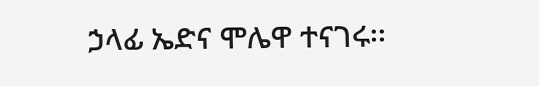ኃላፊ ኤድና ሞሌዋ ተናገሩ፡፡